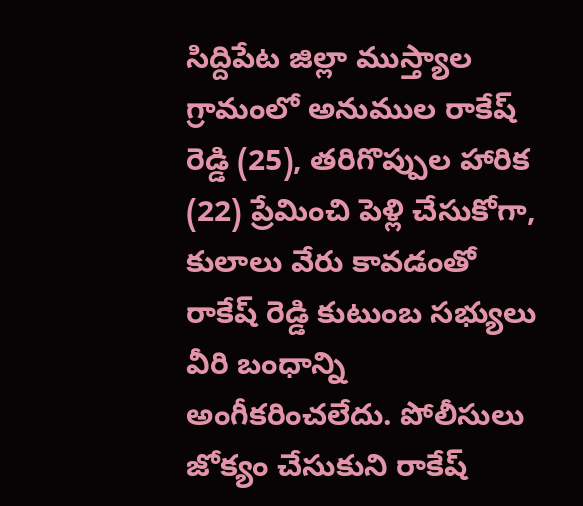సిద్దిపేట జిల్లా ముస్త్యాల గ్రామంలో అనుముల రాకేష్ రెడ్డి (25), తరిగొప్పుల హారిక (22) ప్రేమించి పెళ్లి చేసుకోగా, కులాలు వేరు కావడంతో రాకేష్ రెడ్డి కుటుంబ సభ్యులు వీరి బంధాన్ని అంగీకరించలేదు. పోలీసులు జోక్యం చేసుకుని రాకేష్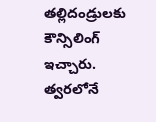తల్లిదండ్రులకు కౌన్సిలింగ్ ఇచ్చారు. త్వరలోనే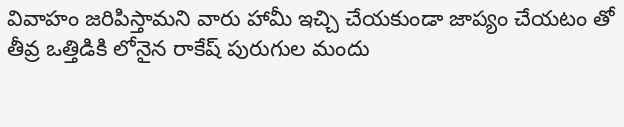వివాహం జరిపిస్తామని వారు హామీ ఇచ్చి చేయకుండా జాప్యం చేయటం తో తీవ్ర ఒత్తిడికి లోనైన రాకేష్ పురుగుల మందు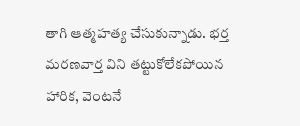తాగి ఆత్మహత్య చేసుకున్నాడు. భర్త మరణవార్త విని తట్టుకోలేకపోయిన హారిక, వెంటనే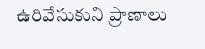ఉరివేసుకుని ప్రాణాలు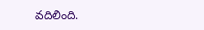వదిలింది.